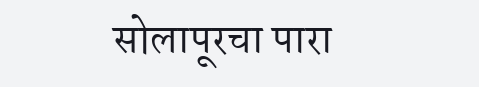सोलापूरचा पारा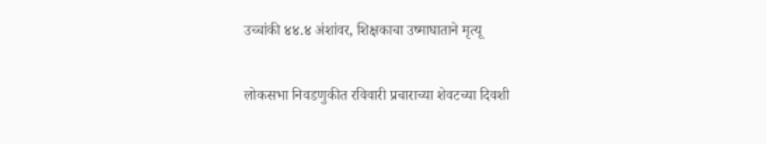उच्चांकी ४४.४ अंशांवर, शिक्षकाचा उष्माघाताने मृत्यू

लोकसभा निवडणुकीत रविवारी प्रचाराच्या शेवटच्या दिवशी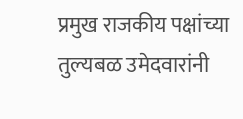प्रमुख राजकीय पक्षांच्या तुल्यबळ उमेदवारांनी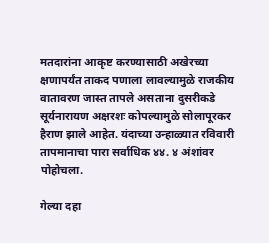मतदारांना आकृष्ट करण्यासाठी अखेरच्या क्षणापर्यंत ताकद पणाला लावल्यामुळे राजकीय वातावरण जास्त तापले असताना दुसरीकडे सूर्यनारायण अक्षरशः कोपल्यामुळे सोलापूरकर हैराण झाले आहेत. यंदाच्या उन्हाळ्यात रविवारी तापमानाचा पारा सर्वाधिक ४४. ४ अंशांवर पोहोचला.

गेल्या दहा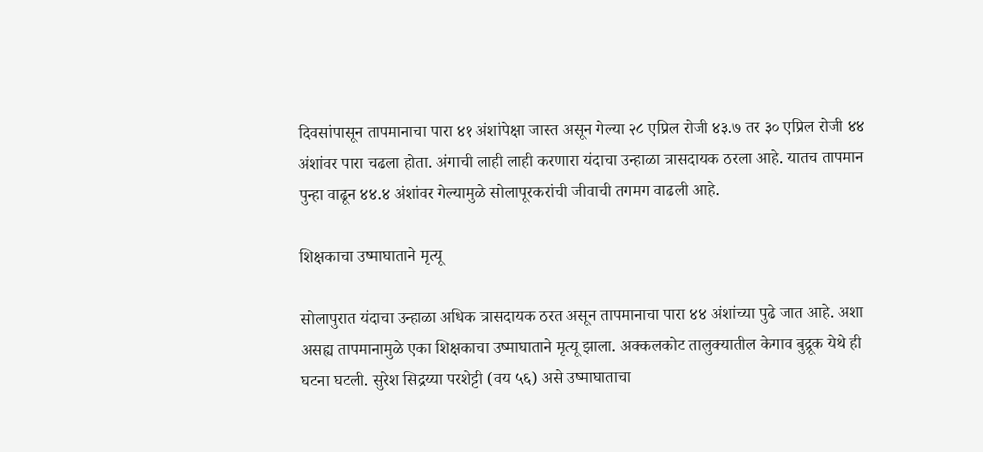दिवसांपासून तापमानाचा पारा ४१ अंशांपेक्षा जास्त असून गेल्या २८ एप्रिल रोजी ४३.७ तर ३० एप्रिल रोजी ४४ अंशांवर पारा चढला होता. अंगाची लाही लाही करणारा यंदाचा उन्हाळा त्रासदायक ठरला आहे. यातच तापमान पुन्हा वाढून ४४.४ अंशांवर गेल्यामुळे सोलापूरकरांची जीवाची तगमग वाढली आहे.

शिक्षकाचा उष्माघाताने मृत्यू

सोलापुरात यंदाचा उन्हाळा अधिक त्रासदायक ठरत असून तापमानाचा पारा ४४ अंशांच्या पुढे जात आहे. अशा असह्य तापमानामुळे एका शिक्षकाचा उष्माघाताने मृत्यू झाला. अक्कलकोट तालुक्यातील केगाव बुद्रूक येथे ही घटना घटली. सुरेश सिद्रय्या परशेट्टी (वय ५६) असे उष्माघाताचा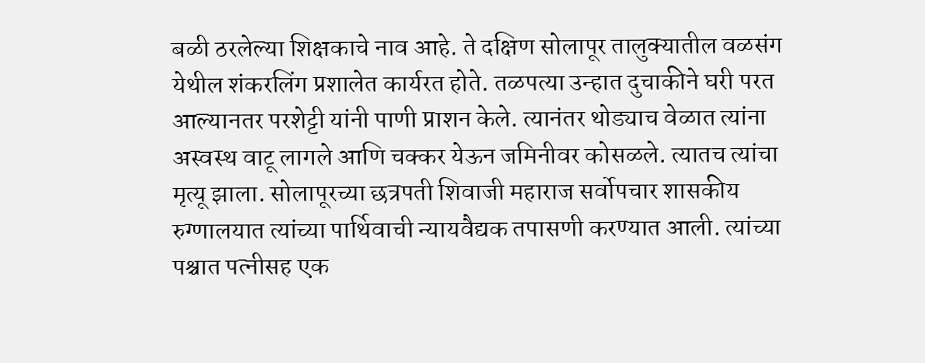बळी ठरलेल्या शिक्षकाचे नाव आहे. ते दक्षिण सोलापूर तालुक्यातील वळसंग येथील शंकरलिंग प्रशालेत कार्यरत होते. तळपत्या उन्हात दुचाकीने घरी परत आल्यानतर परशेट्टी यांनी पाणी प्राशन केले. त्यानंतर थोड्याच वेळात त्यांना अस्वस्थ वाटू लागले आणि चक्कर येऊन जमिनीवर कोसळले. त्यातच त्यांचा मृत्यू झाला. सोलापूरच्या छत्रपती शिवाजी महाराज सर्वोपचार शासकीय रुग्णालयात त्यांच्या पार्थिवाची न्यायवैद्यक तपासणी करण्यात आली. त्यांच्या पश्चात पत्नीसह एक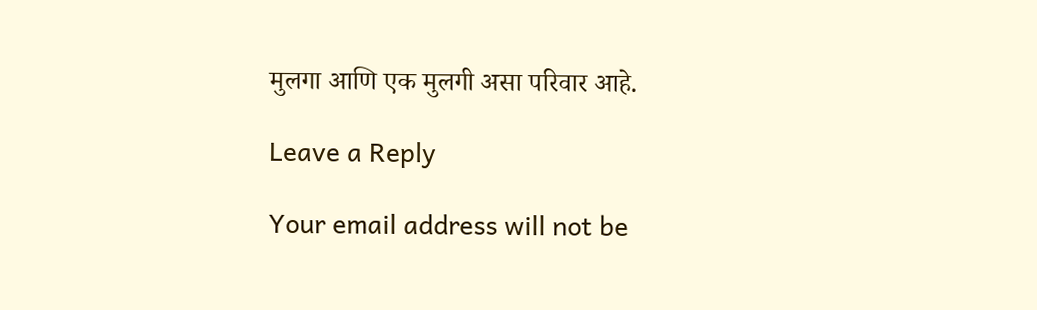मुलगा आणि एक मुलगी असा परिवार आहे.

Leave a Reply

Your email address will not be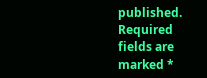published. Required fields are marked *